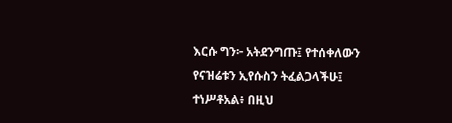እርሱ ግን፦ አትደንግጡ፤ የተሰቀለውን የናዝሬቱን ኢየሱስን ትፈልጋላችሁ፤ ተነሥቶአል፥ በዚህ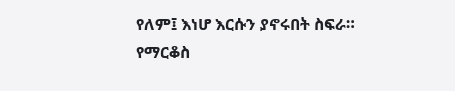የለም፤ እነሆ እርሱን ያኖሩበት ስፍራ።
የማርቆስ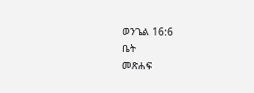ወንጌል 16:6
ቤት
መጽሐፍ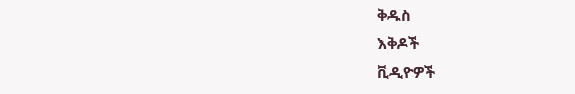ቅዱስ
እቅዶች
ቪዲዮዎች